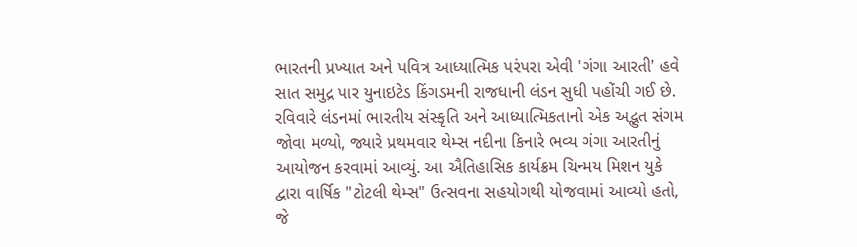ભારતની પ્રખ્યાત અને પવિત્ર આધ્યાત્મિક પરંપરા એવી 'ગંગા આરતી' હવે સાત સમુદ્ર પાર યુનાઇટેડ કિંગડમની રાજધાની લંડન સુધી પહોંચી ગઈ છે. રવિવારે લંડનમાં ભારતીય સંસ્કૃતિ અને આધ્યાત્મિકતાનો એક અદ્ભુત સંગમ જોવા મળ્યો, જ્યારે પ્રથમવાર થેમ્સ નદીના કિનારે ભવ્ય ગંગા આરતીનું આયોજન કરવામાં આવ્યું. આ ઐતિહાસિક કાર્યક્રમ ચિન્મય મિશન યુકે દ્વારા વાર્ષિક "ટોટલી થેમ્સ" ઉત્સવના સહયોગથી યોજવામાં આવ્યો હતો, જે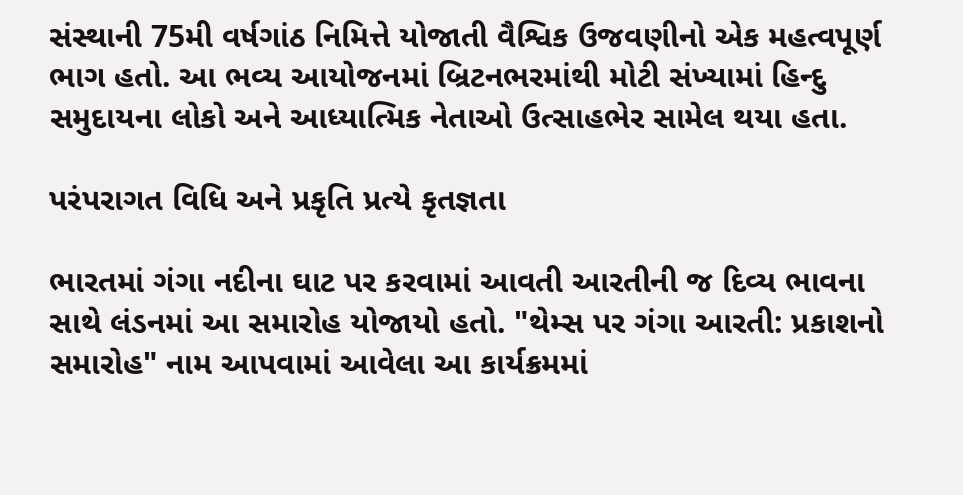સંસ્થાની 75મી વર્ષગાંઠ નિમિત્તે યોજાતી વૈશ્વિક ઉજવણીનો એક મહત્વપૂર્ણ ભાગ હતો. આ ભવ્ય આયોજનમાં બ્રિટનભરમાંથી મોટી સંખ્યામાં હિન્દુ સમુદાયના લોકો અને આધ્યાત્મિક નેતાઓ ઉત્સાહભેર સામેલ થયા હતા.

પરંપરાગત વિધિ અને પ્રકૃતિ પ્રત્યે કૃતજ્ઞતા

ભારતમાં ગંગા નદીના ઘાટ પર કરવામાં આવતી આરતીની જ દિવ્ય ભાવના સાથે લંડનમાં આ સમારોહ યોજાયો હતો. "થેમ્સ પર ગંગા આરતી: પ્રકાશનો સમારોહ" નામ આપવામાં આવેલા આ કાર્યક્રમમાં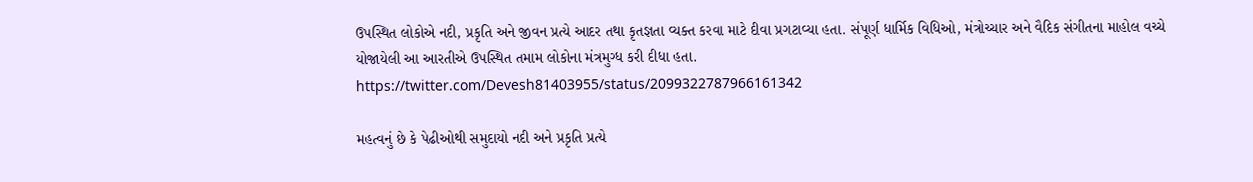ઉપસ્થિત લોકોએ નદી, પ્રકૃતિ અને જીવન પ્રત્યે આદર તથા કૃતજ્ઞતા વ્યક્ત કરવા માટે દીવા પ્રગટાવ્યા હતા. સંપૂર્ણ ધાર્મિક વિધિઓ, મંત્રોચ્ચાર અને વૈદિક સંગીતના માહોલ વચ્ચે યોજાયેલી આ આરતીએ ઉપસ્થિત તમામ લોકોના મંત્રમુગ્ધ કરી દીધા હતા.
https://twitter.com/Devesh81403955/status/2099322787966161342

મહત્વનું છે કે પેઢીઓથી સમુદાયો નદી અને પ્રકૃતિ પ્રત્યે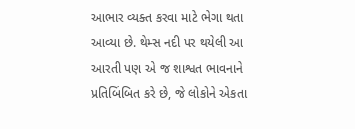આભાર વ્યક્ત કરવા માટે ભેગા થતા આવ્યા છે. થેમ્સ નદી પર થયેલી આ આરતી પણ એ જ શાશ્વત ભાવનાને પ્રતિબિંબિત કરે છે, જે લોકોને એકતા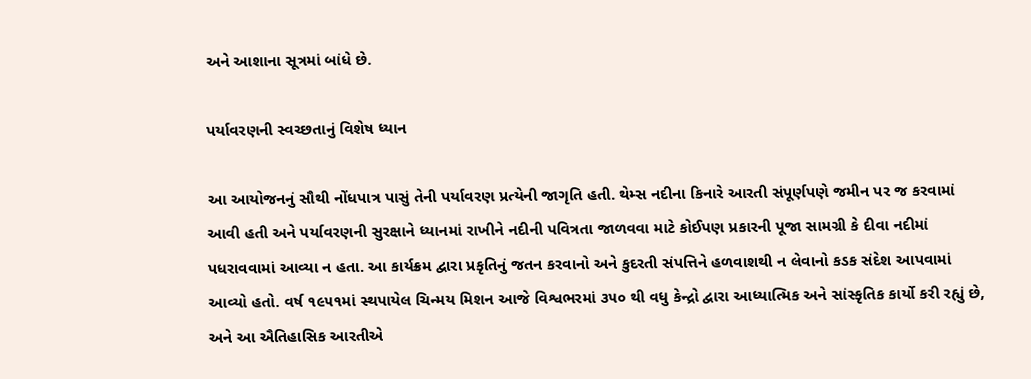અને આશાના સૂત્રમાં બાંધે છે.

પર્યાવરણની સ્વચ્છતાનું વિશેષ ધ્યાન

આ આયોજનનું સૌથી નોંધપાત્ર પાસું તેની પર્યાવરણ પ્રત્યેની જાગૃતિ હતી. થેમ્સ નદીના કિનારે આરતી સંપૂર્ણપણે જમીન પર જ કરવામાં આવી હતી અને પર્યાવરણની સુરક્ષાને ધ્યાનમાં રાખીને નદીની પવિત્રતા જાળવવા માટે કોઈપણ પ્રકારની પૂજા સામગ્રી કે દીવા નદીમાં પધરાવવામાં આવ્યા ન હતા. આ કાર્યક્રમ દ્વારા પ્રકૃતિનું જતન કરવાનો અને કુદરતી સંપત્તિને હળવાશથી ન લેવાનો કડક સંદેશ આપવામાં આવ્યો હતો. વર્ષ ૧૯૫૧માં સ્થપાયેલ ચિન્મય મિશન આજે વિશ્વભરમાં ૩૫૦ થી વધુ કેન્દ્રો દ્વારા આધ્યાત્મિક અને સાંસ્કૃતિક કાર્યો કરી રહ્યું છે, અને આ ઐતિહાસિક આરતીએ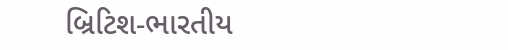બ્રિટિશ-ભારતીય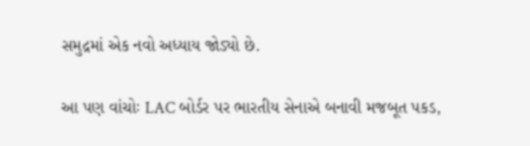સમુદ્રમાં એક નવો અધ્યાય જોડ્યો છે.

આ પણ વાંચોઃ LAC બોર્ડર પર ભારતીય સેનાએ બનાવી મજબૂત પકડ,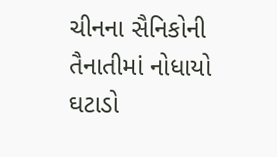ચીનના સૈનિકોની તૈનાતીમાં નોધાયો ઘટાડો